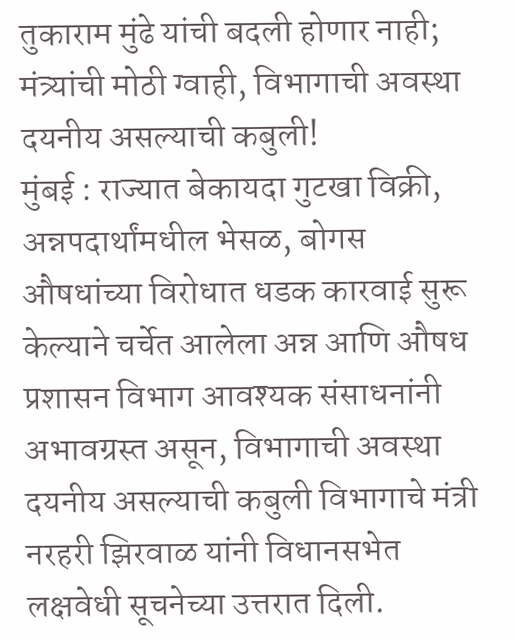तुकाराम मुंढे यांची बदली होणार नाही; मंत्र्यांची मोठी ग्वाही, विभागाची अवस्था दयनीय असल्याची कबुली!
मुंबई : राज्यात बेकायदा गुटखा विक्री, अन्नपदार्थांमधील भेसळ, बोगस औषधांच्या विरोधात धडक कारवाई सुरू केल्याने चर्चेत आलेला अन्न आणि औषध प्रशासन विभाग आवश्यक संसाधनांनी अभावग्रस्त असून, विभागाची अवस्था दयनीय असल्याची कबुली विभागाचे मंत्री नरहरी झिरवाळ यांनी विधानसभेत लक्षवेधी सूचनेच्या उत्तरात दिली.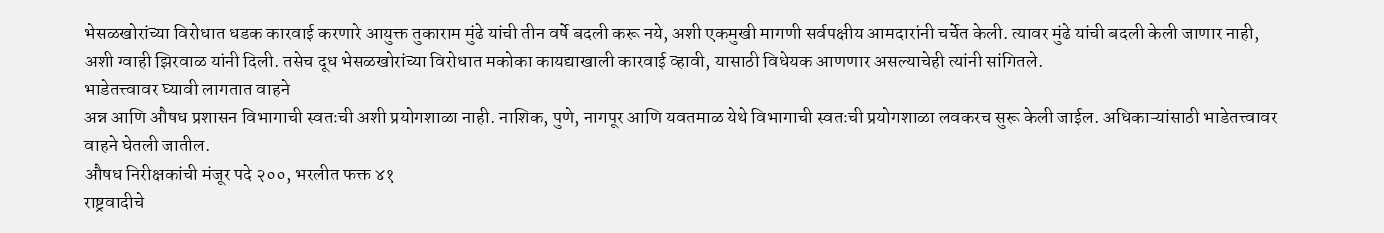भेसळखोरांच्या विरोधात धडक कारवाई करणारे आयुक्त तुकाराम मुंढे यांची तीन वर्षे बदली करू नये, अशी एकमुखी मागणी सर्वपक्षीय आमदारांनी चर्चेत केली. त्यावर मुंढे यांची बदली केली जाणार नाही, अशी ग्वाही झिरवाळ यांनी दिली. तसेच दूध भेसळखोरांच्या विरोधात मकोका कायद्याखाली कारवाई व्हावी, यासाठी विधेयक आणणार असल्याचेही त्यांनी सांगितले.
भाडेतत्त्वावर घ्यावी लागतात वाहने
अन्न आणि औषध प्रशासन विभागाची स्वतःची अशी प्रयोगशाळा नाही. नाशिक, पुणे, नागपूर आणि यवतमाळ येथे विभागाची स्वतःची प्रयोगशाळा लवकरच सुरू केली जाईल. अधिकाऱ्यांसाठी भाडेतत्त्वावर वाहने घेतली जातील.
औषध निरीक्षकांची मंजूर पदे २००, भरलीत फक्त ४१
राष्ट्रवादीचे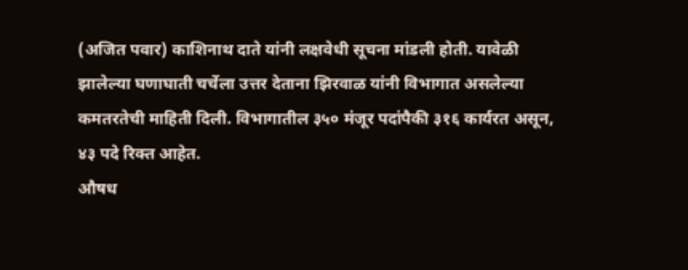(अजित पवार) काशिनाथ दाते यांनी लक्षवेधी सूचना मांडली होती. यावेळी झालेल्या घणाघाती चर्चेला उत्तर देताना झिरवाळ यांनी विभागात असलेल्या कमतरतेची माहिती दिली. विभागातील ३५० मंजूर पदांपैकी ३१६ कार्यरत असून, ४३ पदे रिक्त आहेत.
औषध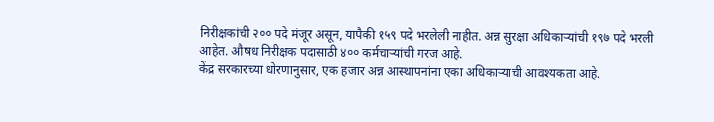निरीक्षकांची २०० पदे मंजूर असून, यापैकी १५९ पदे भरलेली नाहीत. अन्न सुरक्षा अधिकाऱ्यांची १९७ पदे भरली आहेत. औषध निरीक्षक पदासाठी ४०० कर्मचाऱ्यांची गरज आहे.
केंद्र सरकारच्या धोरणानुसार, एक हजार अन्न आस्थापनांना एका अधिकाऱ्याची आवश्यकता आहे.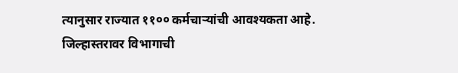त्यानुसार राज्यात ११०० कर्मचाऱ्यांची आवश्यकता आहे. जिल्हास्तरावर विभागाची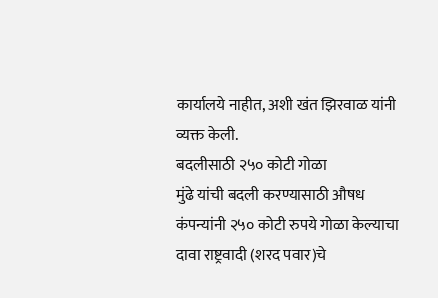कार्यालये नाहीत, अशी खंत झिरवाळ यांनी व्यक्त केली.
बदलीसाठी २५० कोटी गोळा
मुंढे यांची बदली करण्यासाठी औषध कंपन्यांनी २५० कोटी रुपये गोळा केल्याचा दावा राष्ट्रवादी (शरद पवार)चे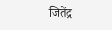जितेंद्र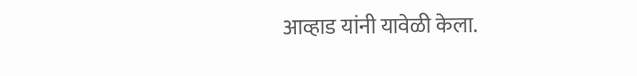आव्हाड यांनी यावेळी केला.